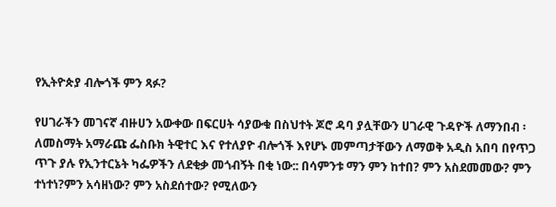የኢትዮጵያ ብሎጎች ምን ጻፉ?

የሀገራችን መገናኛ ብዙሀን አውቀው በፍርሀት ሳያውቁ በስህተት ጆሮ ዳባ ያሏቸውን ሀገራዊ ጉዳዮች ለማንበብ ፡ ለመስማት አማራጩ ፌስቡክ ትዊተር እና የተለያዮ ብሎጎች እየሆኑ መምጣታቸውን ለማወቅ አዲስ አበባ በየጥጋ ጥጉ ያሉ የኢንተርኔት ካፌዎችን ለደቂቃ መጎብኝት በቂ ነው:: በሳምንቱ ማን ምን ከተበ? ምን አስደመመው? ምን ተነተነ?ምን አሳዘነው? ምን አስደሰተው? የሚለውን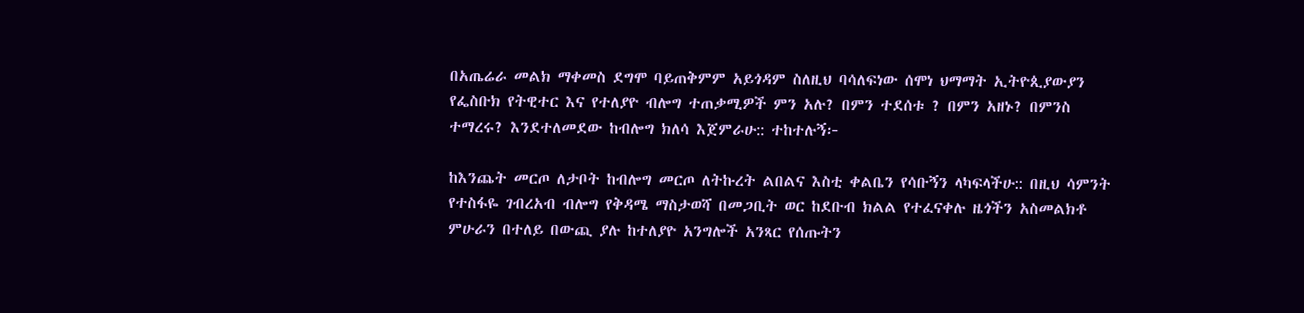በአጤሬራ መልክ ማቀመስ ደግሞ ባይጠቅምም አይጎዳም ስለዚህ ባሳለፍነው ሰሞነ ህማማት ኢትዮጲያውያን የፌስቡክ የትዊተር እና የተለያዮ ብሎግ ተጠቃሚዎች ምን አሉ? በምን ተደሰቱ ? በምን አዘኑ? በምንስ ተማረሩ? እንደተለመደው ከብሎግ ክለሳ እጀምራሁ:: ተከተሉኝ፦

ከእንጨት መርጦ ለታቦት ከብሎግ መርጦ ለትኩረት ልበልና እስቲ ቀልቤን የሳቡኝን ላካፍላችሁ:: በዚህ ሳምንት የተስፋዬ ገብረአብ ብሎግ የቅዳሜ ማስታወሻ በመጋቢት ወር ከደቡብ ክልል የተፈናቀሉ ዜጎችን አስመልክቶ ምሁራን በተለይ በውጪ ያሉ ከተለያዮ አንግሎች አንጻር የሰጡትን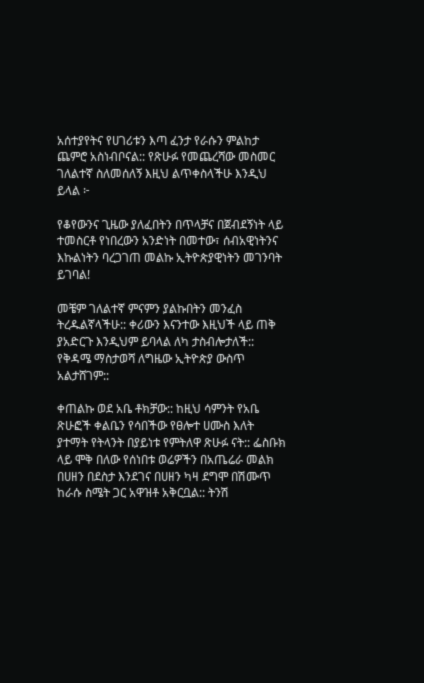አሰተያየትና የሀገሪቱን እጣ ፈንታ የራሱን ምልከታ ጨምሮ አስነብቦናል:: የጽሁፉ የመጨረሻው መስመር ገለልተኛ ስለመሰለኝ እዚህ ልጥቀስላችሁ እንዲህ ይላል ፦

የቆየውንና ጊዜው ያለፈበትን በጥላቻና በጀብደኝነት ላይ ተመስርቶ የነበረውን አንድነት በመተው፣ ሰብአዊነትንና እኩልነትን ባረጋገጠ መልኩ ኢትዮጵያዊነትን መገንባት ይገባል!

መቼም ገለልተኛ ምናምን ያልኩበትን መንፈስ ትረዱልኛላችሁ:: ቀሪውን እናንተው እዚህች ላይ ጠቅ ያአድርጉ እንዲህም ይባላል ለካ ታስብሎታለች:: የቅዳሜ ማስታወሻ ለግዜው ኢትዮጵያ ውስጥ አልታሸገም::

ቀጠልኩ ወደ አቤ ቶክቻው:: ከዚህ ሳምንት የአቤ ጽሁፎች ቀልቤን የሳበችው የፀሎተ ሀሙስ እለት ያተማት የትላንት በያይነቱ የምትለዋ ጽሁፉ ናት:: ፌስቡክ ላይ ሞቅ በለው የሰነበቱ ወሬዎችን በአጤሬራ መልክ በሀዘን በደስታ እንደገና በሀዘን ካዛ ደግሞ በሽሙጥ ከራሱ ስሜት ጋር አዋዝቶ አቅርቧል:: ትንሽ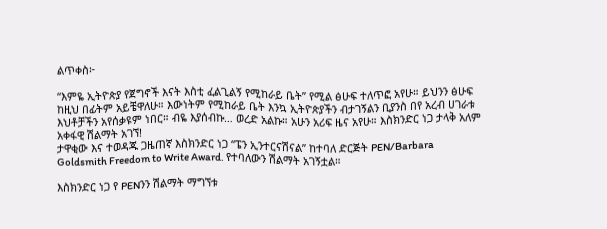ልጥቀስ፦

“እምዬ ኢትዮጵያ የጀግኖች እናት እስቲ ፈልጊልኝ የሚከራይ ቤት” የሚል ፅሁፍ ተለጥፎ አየሁ። ይህንን ፅሁፍ ከዚህ በፊትም አይቼዋለሁ። እውነትም የሚከራይ ቤት እንኳ ኢትዮጵያችን ብታገኝልን ቢያንስ በየ አረብ ሀገራቱ እህቶቻችን አየሰቃዩም ነበር። ብዬ እያሰብኩ… ወረድ አልኩ። አሁን አሪፍ ዜና አየሁ። እስክንድር ነጋ ታላቅ አለም አቀፋዊ ሽልማት አገኘ!
ታዋቂው እና ተወዳጁ ጋዜጠኛ እስክንድር ነጋ “ፔን ኢንተርናሽናል” ከተባለ ድርጅት PEN/Barbara Goldsmith Freedom to Write Award. የተባለውን ሽልማት አገኝቷል።

እስክንድር ነጋ የ PENንን ሽልማት ማግኘቱ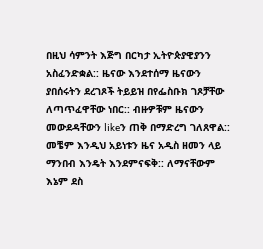በዚህ ሳምንት እጅግ በርካታ ኢትዮጵያዊያንን አስፈንድቋል:: ዜናው እንደተሰማ ዜናውን ያበሰሩትን ደረገጾች ትይይዝ በየፌስቡክ ገጾቻቸው ለጣጥፈዋቸው ነበር:: ብዙዎቹም ዜናውን መውደዳቸውን likeን ጠቅ በማድረግ ገለጸዋል:: መቼም እንዲህ አይነቱን ዜና አዲስ ዘመን ላይ ማንበብ እንዴት እንደምናፍቅ:: ለማናቸውም እኔም ደስ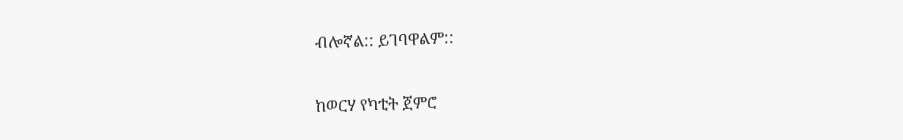ብሎኛል:: ይገባዋልም::

ከወርሃ የካቲት ጀምሮ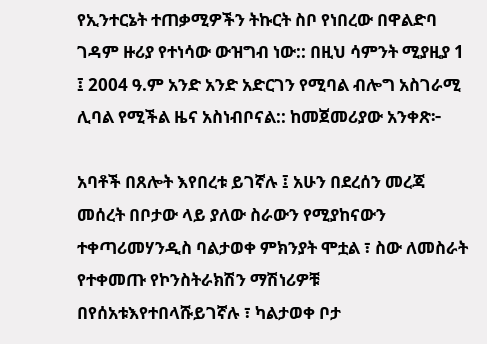የኢንተርኔት ተጠቃሚዎችን ትኩርት ስቦ የነበረው በዋልድባ ገዳም ዙሪያ የተነሳው ውዝግብ ነው:: በዚህ ሳምንት ሚያዚያ 1 ፤ 2004 ዓ.ም አንድ አንድ አድርገን የሚባል ብሎግ አስገራሚ ሊባል የሚችል ዜና አስነብቦናል:: ከመጀመሪያው አንቀጽ፦

አባቶች በጸሎት እየበረቱ ይገኛሉ ፤ አሁን በደረሰን መረጃ መሰረት በቦታው ላይ ያለው ስራውን የሚያከናውን ተቀጣሪመሃንዲስ ባልታወቀ ምክንያት ሞቷል ፣ ስው ለመስራት የተቀመጡ የኮንስትራክሽን ማሽነሪዎቹ በየሰአቱእየተበላሹይገኛሉ ፣ ካልታወቀ ቦታ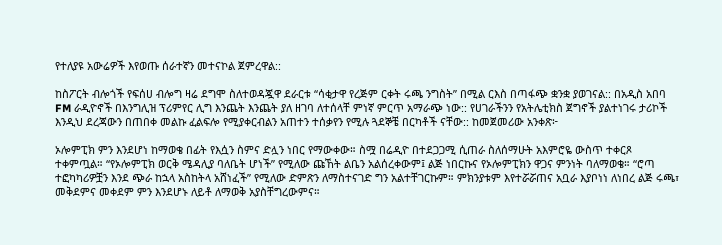የተለያዩ አውሬዎች እየወጡ ሰራተኛን መተናኮል ጀምረዋል::

ከስፖርት ብሎጎች የፍሰሀ ብሎግ ዛሬ ደግሞ ስለተወዳጇዋ ደራርቱ “ሳቂታዋ የረጅም ርቀት ሩጫ ንግስት” በሚል ርእስ በጣፋጭ ቋንቋ ያወገናል:: በአዲስ አበባ FM ራዲዮኖች በእንግሊዝ ፕሪምየር ሊግ እንጨት እንጨት ያለ ዘገባ ለተሰላቸ ምነኛ ምርጥ አማራጭ ነው:: የሀገራችንን የአትሌቲክስ ጀግኖች ያልተነገሩ ታሪኮች እንዲህ ደረጃውን በጠበቀ መልኩ ፈልፍሎ የሚያቀርብልን አጠተን ተሰቃየን የሚሉ ጓደኞቼ በርካቶች ናቸው:: ከመጀመሪው አንቀጽ፦

ኦሎምፒክ ምን እንደሆነ ከማወቄ በፊት የእሷን ስምና ድሏን ነበር የማውቀው። ስሟ በሬዲዮ በተደጋጋሚ ሲጠራ ስለሰማሁት አእምሮዬ ውስጥ ተቀርጾ ተቀምጧል። “የኦሎምፒክ ወርቅ ሜዳሊያ ባለቤት ሆነች” የሚለው ጩኸት ልቤን አልሰረቀውም፤ ልጅ ነበርኩና የኦሎምፒክን ዋጋና ምንነት ባለማወቄ። “ሮጣ ተፎካካሪዎቿን እንደ ጭራ ከኋላ አስከትላ አሸነፈች” የሚለው ድምጽን ለማስተናገድ ግን አልተቸገርኩም። ምክንያቱም እየተሯሯጠና አቧራ እያቦነነ ለነበረ ልጅ ሩጫ፣ መቅደምና መቀደም ምን እንደሆኑ ለይቶ ለማወቅ አያስቸግረውምና።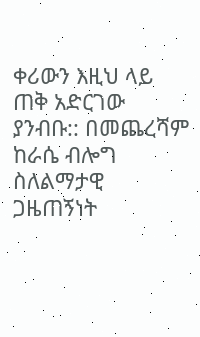ቀሪውን እዚህ ላይ ጠቅ አድርገው ያንብቡ:: በመጨረሻም ከራሴ ብሎግ ስለልማታዊ ጋዜጠኝነት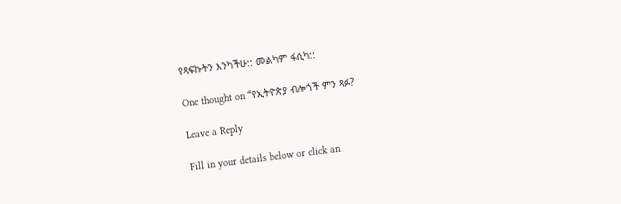የጻፍኩትን እንካችሁ:: መልካም ፋሲካ::

One thought on “የኢትዮጵያ ብሎጎች ምን ጻፉ?

Leave a Reply

Fill in your details below or click an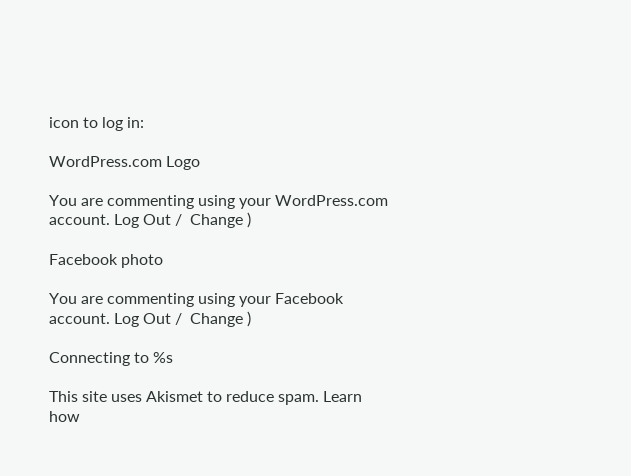icon to log in:

WordPress.com Logo

You are commenting using your WordPress.com account. Log Out /  Change )

Facebook photo

You are commenting using your Facebook account. Log Out /  Change )

Connecting to %s

This site uses Akismet to reduce spam. Learn how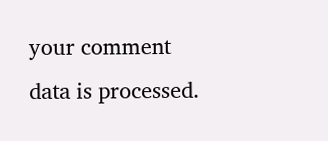your comment data is processed.